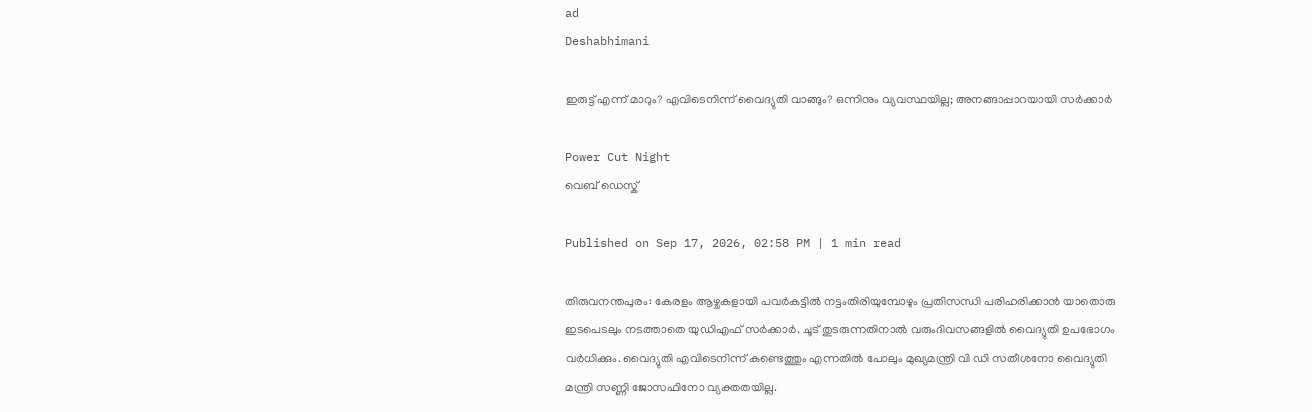ad
Deshabhimani

ഇരുട്ട് എന്ന് മാറും? എവിടെനിന്ന് വൈദ്യുതി വാങ്ങും? ഒന്നിനും വ്യവസ്ഥയില്ല; അനങ്ങാപ്പാറയായി സർക്കാർ

Power Cut Night
വെബ് ഡെസ്ക്

Published on Sep 17, 2026, 02:58 PM | 1 min read

തിരുവനന്തപുരം: കേരളം ആഴ്ചകളായി പവർകട്ടിൽ നട്ടംതിരിയുമ്പോഴും പ്രതിസന്ധി പരിഹരിക്കാൻ യാതൊരു ഇടപെടലും നടത്താതെ യുഡിഎഫ് സർക്കാർ. ചൂട് തുടരുന്നതിനാൽ വരുംദിവസങ്ങളിൽ വൈദ്യുതി ഉപഭോഗം വർധിക്കും. വൈദ്യുതി എവിടെനിന്ന് കണ്ടെത്തും എന്നതിൽ പോലും മുഖ്യമന്ത്രി വി ഡി സതീശനോ വൈദ്യുതി മന്ത്രി സണ്ണി ജോസഫിനോ വ്യക്തതയില്ല.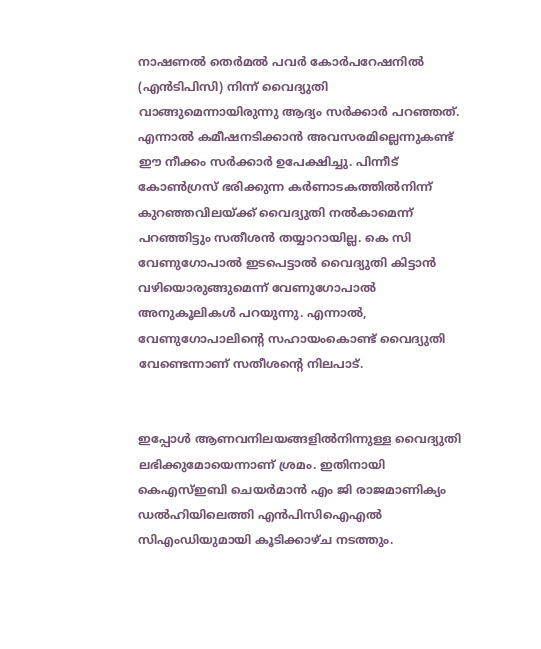നാഷണൽ തെർമൽ പവർ കോർപറേഷനിൽ (എൻടിപിസി) നിന്ന്‌ വൈദ്യുതി വാങ്ങുമെന്നായിരുന്നു ആദ്യം സർക്കാർ പറഞ്ഞത്. എന്നാൽ കമീഷനടിക്കാൻ അവസരമില്ലെന്നുകണ്ട്‌ ഈ നീക്കം സർക്കാർ ഉപേക്ഷിച്ചു. പിന്നീട് കോൺഗ്രസ്‌ ഭരിക്കുന്ന കർണാടകത്തിൽനിന്ന്‌ കുറഞ്ഞവിലയ്‌ക്ക്‌ വൈദ്യുതി നൽകാമെന്ന്‌ പറഞ്ഞിട്ടും സതീശൻ തയ്യാറായില്ല. കെ സി വേണുഗോപാൽ ഇടപെട്ടാൽ വൈദ്യുതി കിട്ടാൻ വഴിയൊരുങ്ങുമെന്ന്‌ വേണുഗോപാൽ അനുകൂലികൾ പറയുന്നു. എന്നാൽ, വേണുഗോപാലിന്റെ സഹായംകൊണ്ട് വൈദ്യുതി വേണ്ടെന്നാണ് സതീശന്റെ നിലപാട്.


ഇപ്പോൾ ആണവനിലയങ്ങളിൽനിന്നുള്ള വൈദ്യുതി ലഭിക്കുമോയെന്നാണ് ശ്രമം. ഇതിനായി കെഎസ്ഇബി ചെയർമാൻ എം ജി രാജമാണിക്യം ഡൽഹിയിലെത്തി എൻപിസിഐഎൽ സിഎംഡിയുമായി കൂടിക്കാഴ്ച നടത്തും.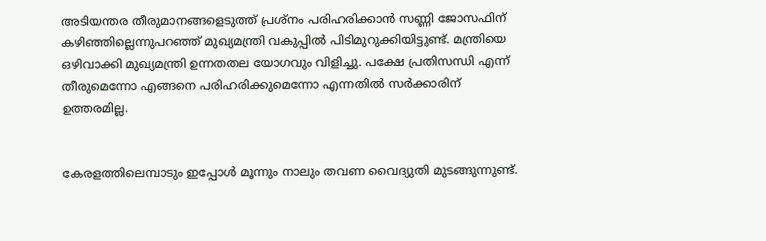അടിയന്തര തീരുമാനങ്ങളെടുത്ത്‌ പ്രശ്‌നം പരിഹരിക്കാൻ സണ്ണി ജോസഫിന്‌ കഴിഞ്ഞില്ലെന്നുപറഞ്ഞ്‌ മുഖ്യമന്ത്രി വകുപ്പിൽ പിടിമുറുക്കിയിട്ടുണ്ട്. മന്ത്രിയെ ഒഴിവാക്കി മുഖ്യമന്ത്രി ഉന്നതതല യോഗവും വിളിച്ചു. പക്ഷേ പ്രതിസന്ധി എന്ന് തീരുമെന്നോ എങ്ങനെ പരിഹരിക്കുമെന്നോ എന്നതിൽ സർക്കാരിന് ഉത്തരമില്ല.


കേരളത്തിലെമ്പാടും ഇപ്പോൾ മൂന്നും നാലും തവണ വൈദ്യുതി മുടങ്ങുന്നുണ്ട്.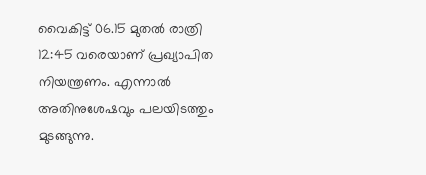വൈകിട്ട്‌ 06.15 മുതൽ രാത്രി 12:45 വരെയാണ്‌ പ്രഖ്യാപിത നിയന്ത്രണം. എന്നാല്‍ അതിനുശേഷവും പലയിടത്തും മുടങ്ങുന്നു.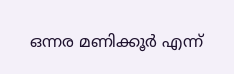ഒന്നര മണിക്കൂർ എന്ന്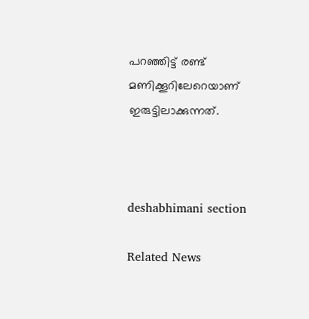പറഞ്ഞിട്ട് രണ്ട് മണിക്കൂറിലേറെയാണ് ഇരുട്ടിലാക്കുന്നത്.



deshabhimani section

Related News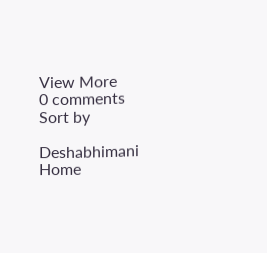View More
0 comments
Sort by

Deshabhimani
Home